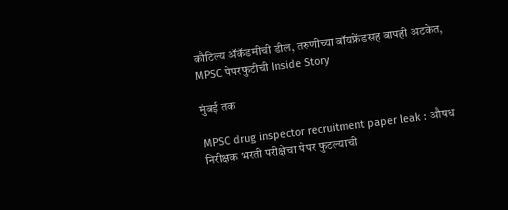कौटिल्य ॲकॅडमीची डील, तरुणीच्या बॉयफ्रेंडसह बापही अटकेत, MPSC पेपरफुटीची Inside Story

मुंबई तक

MPSC drug inspector recruitment paper leak : औषध निरीक्षक भरती परीक्षेचा पेपर फुटल्याची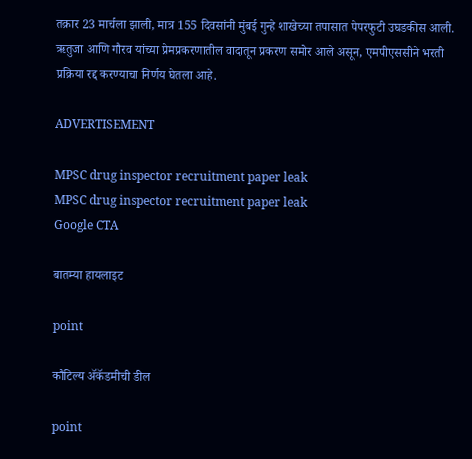तक्रार 23 मार्चला झाली, मात्र 155 दिवसांनी मुंबई गुन्हे शाखेच्या तपासात पेपरफुटी उघडकीस आली. ऋतुजा आणि गौरव यांच्या प्रेमप्रकरणातील वादातून प्रकरण समोर आले असून, एमपीएससीने भरती प्रक्रिया रद्द करण्याचा निर्णय घेतला आहे.

ADVERTISEMENT

MPSC drug inspector recruitment paper leak
MPSC drug inspector recruitment paper leak
Google CTA

बातम्या हायलाइट

point

कौटिल्य ॲकॅडमीची डील

point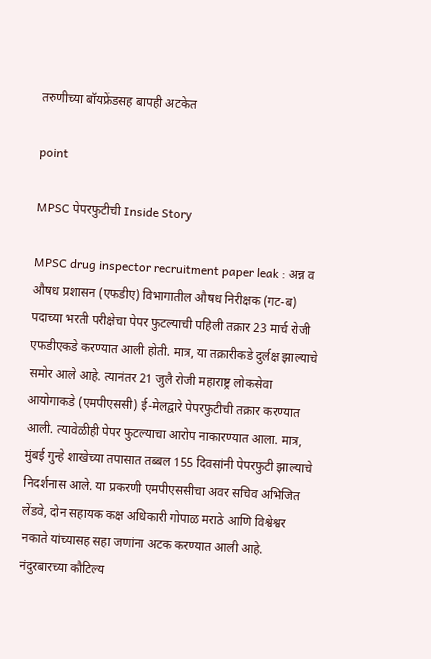तरुणीच्या बॉयफ्रेंडसह बापही अटकेत

point

MPSC पेपरफुटीची Inside Story

MPSC drug inspector recruitment paper leak : अन्न व औषध प्रशासन (एफडीए) विभागातील औषध निरीक्षक (गट-ब) पदाच्या भरती परीक्षेचा पेपर फुटल्याची पहिली तक्रार 23 मार्च रोजी एफडीएकडे करण्यात आली होती. मात्र, या तक्रारीकडे दुर्लक्ष झाल्याचे समोर आले आहे. त्यानंतर 21 जुलै रोजी महाराष्ट्र लोकसेवा आयोगाकडे (एमपीएससी) ई-मेलद्वारे पेपरफुटीची तक्रार करण्यात आली. त्यावेळीही पेपर फुटल्याचा आरोप नाकारण्यात आला. मात्र, मुंबई गुन्हे शाखेच्या तपासात तब्बल 155 दिवसांनी पेपरफुटी झाल्याचे निदर्शनास आले. या प्रकरणी एमपीएससीचा अवर सचिव अभिजित लेंडवे, दोन सहायक कक्ष अधिकारी गोपाळ मराठे आणि विश्वेश्वर नकाते यांच्यासह सहा जणांना अटक करण्यात आली आहे. नंदुरबारच्या कौटिल्य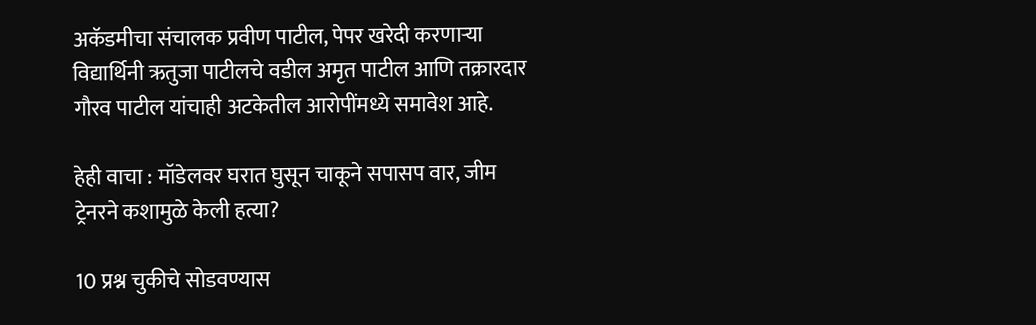अकॅडमीचा संचालक प्रवीण पाटील, पेपर खरेदी करणाऱ्या विद्यार्थिनी ऋतुजा पाटीलचे वडील अमृत पाटील आणि तक्रारदार गौरव पाटील यांचाही अटकेतील आरोपींमध्ये समावेश आहे.

हेही वाचा : मॉडेलवर घरात घुसून चाकूने सपासप वार, जीम ट्रेनरने कशामुळे केली हत्या?

10 प्रश्न चुकीचे सोडवण्यास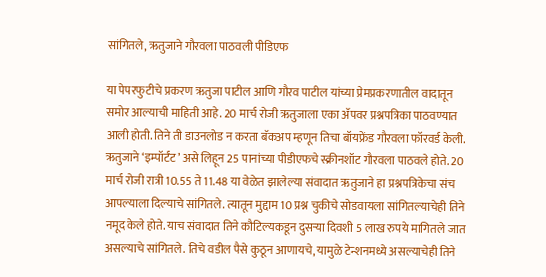सांगितले, ऋतुजाने गौरवला पाठवली पीडिएफ

या पेपरफुटीचे प्रकरण ऋतुजा पाटील आणि गौरव पाटील यांच्या प्रेमप्रकरणातील वादातून समोर आल्याची माहिती आहे. 20 मार्च रोजी ऋतुजाला एका ॲपवर प्रश्नपत्रिका पाठवण्यात आली होती. तिने ती डाउनलोड न करता बॅकअप म्हणून तिचा बॉयफ्रेंड गौरवला फॉरवर्ड केली. ऋतुजाने ‘इम्पॉर्टंट’ असे लिहून 25 पानांच्या पीडीएफचे स्क्रीनशॉट गौरवला पाठवले होते. 20 मार्च रोजी रात्री 10.55 ते 11.48 या वेळेत झालेल्या संवादात ऋतुजाने हा प्रश्नपत्रिकेचा संच आपल्याला दिल्याचे सांगितले. त्यातून मुद्दाम 10 प्रश्न चुकीचे सोडवायला सांगितल्याचेही तिने नमूद केले होते. याच संवादात तिने कौटिल्यकडून दुसऱ्या दिवशी 5 लाख रुपये मागितले जात असल्याचे सांगितले. तिचे वडील पैसे कुठून आणायचे, यामुळे टेन्शनमध्ये असल्याचेही तिने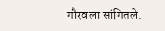गौरवला सांगितले.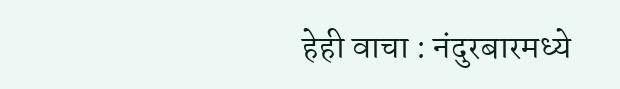हेही वाचा : नंदुरबारमध्ये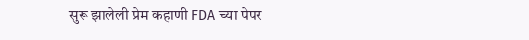सुरू झालेली प्रेम कहाणी FDA च्या पेपर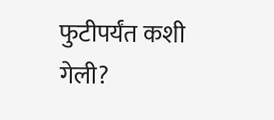फुटीपर्यंत कशी गेली?